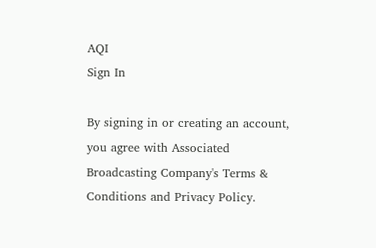AQI
Sign In

By signing in or creating an account, you agree with Associated Broadcasting Company's Terms & Conditions and Privacy Policy.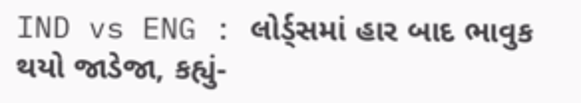IND vs ENG : લોર્ડ્સમાં હાર બાદ ભાવુક થયો જાડેજા, કહ્યું-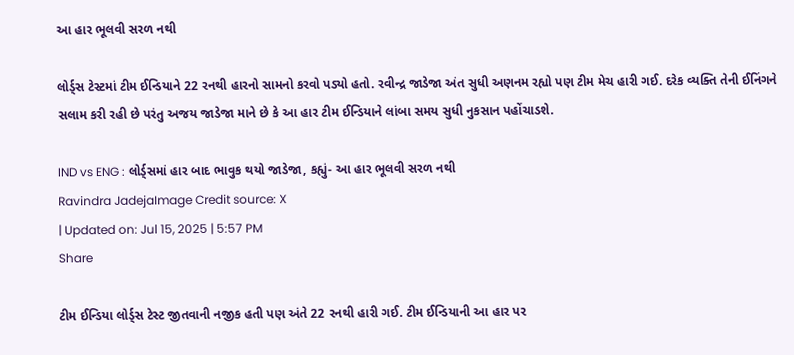આ હાર ભૂલવી સરળ નથી

લોર્ડ્સ ટેસ્ટમાં ટીમ ઈન્ડિયાને 22 રનથી હારનો સામનો કરવો પડ્યો હતો. રવીન્દ્ર જાડેજા અંત સુધી અણનમ રહ્યો પણ ટીમ મેચ હારી ગઈ. દરેક વ્યક્તિ તેની ઈનિંગને સલામ કરી રહી છે પરંતુ અજય જાડેજા માને છે કે આ હાર ટીમ ઈન્ડિયાને લાંબા સમય સુધી નુકસાન પહોંચાડશે.

IND vs ENG : લોર્ડ્સમાં હાર બાદ ભાવુક થયો જાડેજા, કહ્યું- આ હાર ભૂલવી સરળ નથી
Ravindra JadejaImage Credit source: X
| Updated on: Jul 15, 2025 | 5:57 PM
Share

ટીમ ઈન્ડિયા લોર્ડ્સ ટેસ્ટ જીતવાની નજીક હતી પણ અંતે 22 રનથી હારી ગઈ. ટીમ ઈન્ડિયાની આ હાર પર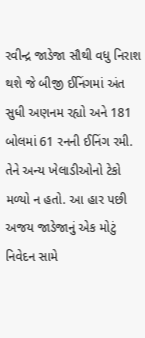રવીન્દ્ર જાડેજા સૌથી વધુ નિરાશ થશે જે બીજી ઈનિંગમાં અંત સુધી અણનમ રહ્યો અને 181 બોલમાં 61 રનની ઈનિંગ રમી. તેને અન્ય ખેલાડીઓનો ટેકો મળ્યો ન હતો. આ હાર પછી અજય જાડેજાનું એક મોટું નિવેદન સામે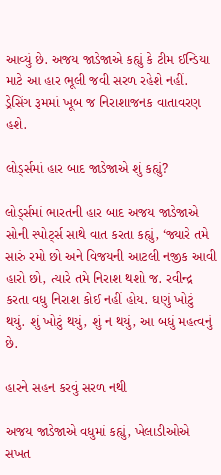આવ્યું છે. અજય જાડેજાએ કહ્યું કે ટીમ ઈન્ડિયા માટે આ હાર ભૂલી જવી સરળ રહેશે નહીં. ડ્રેસિંગ રૂમમાં ખૂબ જ નિરાશાજનક વાતાવરણ હશે.

લોર્ડ્સમાં હાર બાદ જાડેજાએ શું કહ્યું?

લોર્ડ્સમાં ભારતની હાર બાદ અજય જાડેજાએ સોની સ્પોર્ટ્સ સાથે વાત કરતા કહ્યું, ‘જ્યારે તમે સારું રમો છો અને વિજયની આટલી નજીક આવી હારો છો, ત્યારે તમે નિરાશ થશો જ. રવીન્દ્ર કરતા વધુ નિરાશ કોઈ નહીં હોય. ઘણું ખોટું થયું. શું ખોટું થયું, શું ન થયું, આ બધું મહત્વનું છે.

હારને સહન કરવું સરળ નથી

અજય જાડેજાએ વધુમાં કહ્યું, ખેલાડીઓએ સખત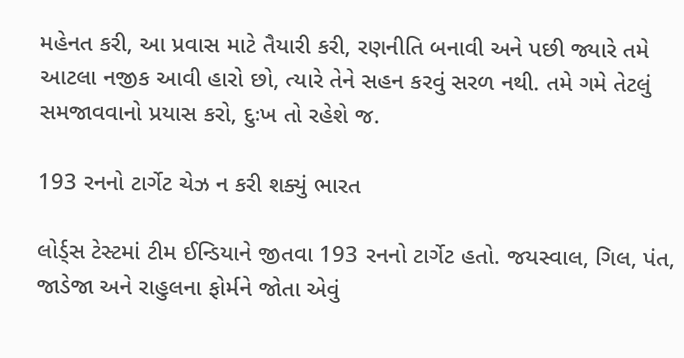મહેનત કરી, આ પ્રવાસ માટે તૈયારી કરી, રણનીતિ બનાવી અને પછી જ્યારે તમે આટલા નજીક આવી હારો છો, ત્યારે તેને સહન કરવું સરળ નથી. તમે ગમે તેટલું સમજાવવાનો પ્રયાસ કરો, દુઃખ તો રહેશે જ.

193 રનનો ટાર્ગેટ ચેઝ ન કરી શક્યું ભારત

લોર્ડ્સ ટેસ્ટમાં ટીમ ઈન્ડિયાને જીતવા 193 રનનો ટાર્ગેટ હતો. જયસ્વાલ, ગિલ, પંત, જાડેજા અને રાહુલના ફોર્મને જોતા એવું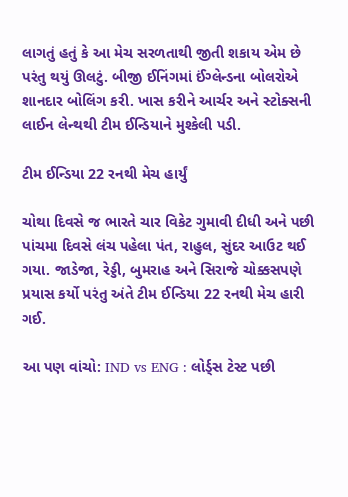લાગતું હતું કે આ મેચ સરળતાથી જીતી શકાય એમ છે પરંતુ થયું ઊલટું. બીજી ઈનિંગમાં ઈંગ્લેન્ડના બોલરોએ શાનદાર બોલિંગ કરી. ખાસ કરીને આર્ચર અને સ્ટોક્સની લાઈન લેન્થથી ટીમ ઈન્ડિયાને મુશ્કેલી પડી.

ટીમ ઈન્ડિયા 22 રનથી મેચ હાર્યું

ચોથા દિવસે જ ભારતે ચાર વિકેટ ગુમાવી દીધી અને પછી પાંચમા દિવસે લંચ પહેલા પંત, રાહુલ, સુંદર આઉટ થઈ ગયા. જાડેજા, રેડ્ડી, બુમરાહ અને સિરાજે ચોક્કસપણે પ્રયાસ કર્યો પરંતુ અંતે ટીમ ઈન્ડિયા 22 રનથી મેચ હારી ગઈ.

આ પણ વાંચો: IND vs ENG : લોર્ડ્સ ટેસ્ટ પછી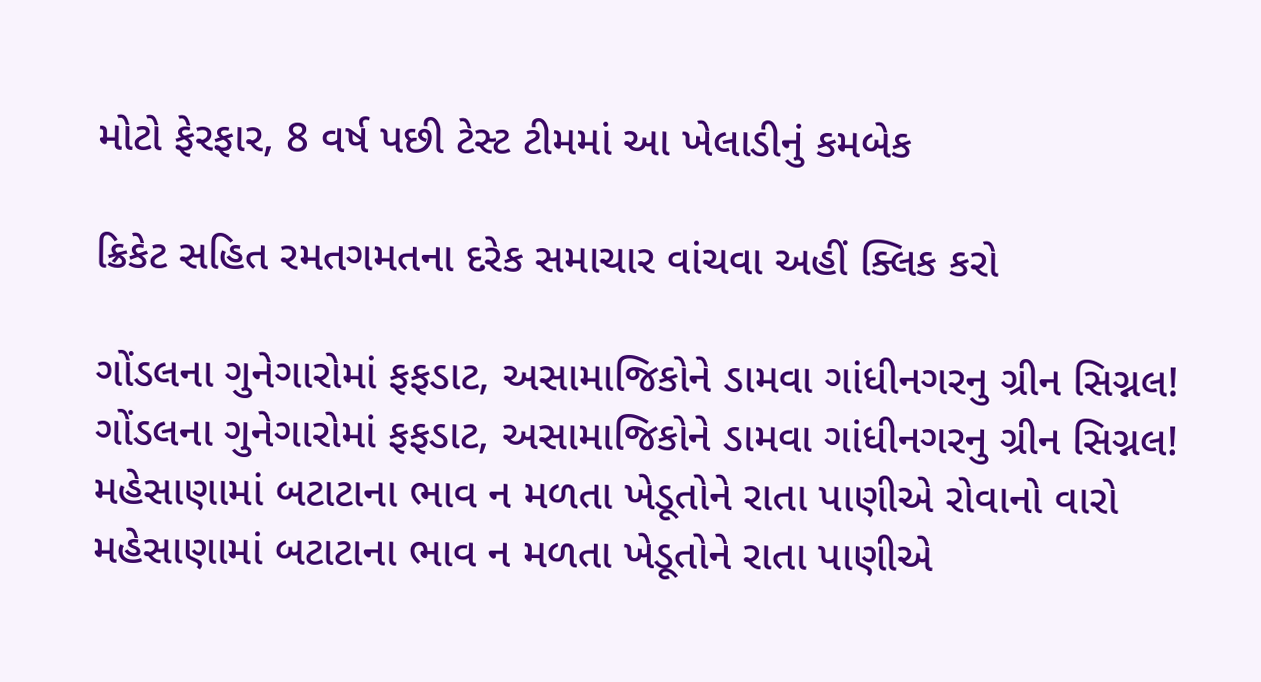મોટો ફેરફાર, 8 વર્ષ પછી ટેસ્ટ ટીમમાં આ ખેલાડીનું કમબેક

ક્રિકેટ સહિત રમતગમતના દરેક સમાચાર વાંચવા અહીં ક્લિક કરો

ગોંડલના ગુનેગારોમાં ફફડાટ, અસામાજિકોને ડામવા ગાંધીનગરનુ ગ્રીન સિગ્નલ!
ગોંડલના ગુનેગારોમાં ફફડાટ, અસામાજિકોને ડામવા ગાંધીનગરનુ ગ્રીન સિગ્નલ!
મહેસાણામાં બટાટાના ભાવ ન મળતા ખેડૂતોને રાતા પાણીએ રોવાનો વારો
મહેસાણામાં બટાટાના ભાવ ન મળતા ખેડૂતોને રાતા પાણીએ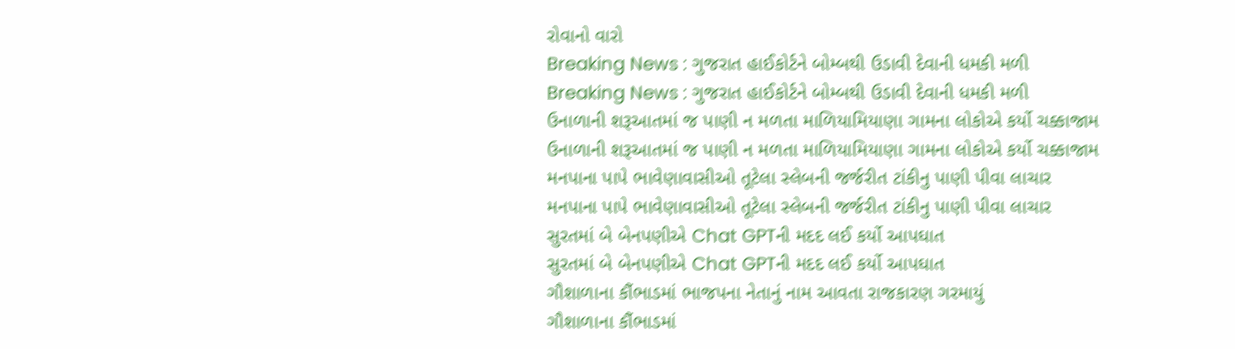રોવાનો વારો
Breaking News : ગુજરાત હાઈકોર્ટને બોમ્બથી ઉડાવી દેવાની ધમકી મળી
Breaking News : ગુજરાત હાઈકોર્ટને બોમ્બથી ઉડાવી દેવાની ધમકી મળી
ઉનાળાની શરૂઆતમાં જ પાણી ન મળતા માળિયામિયાણા ગામના લોકોએ કર્યો ચક્કાજામ
ઉનાળાની શરૂઆતમાં જ પાણી ન મળતા માળિયામિયાણા ગામના લોકોએ કર્યો ચક્કાજામ
મનપાના પાપે ભાવેણાવાસીઓ તૂટેલા સ્લેબની જર્જરીત ટાંકીનુ પાણી પીવા લાચાર
મનપાના પાપે ભાવેણાવાસીઓ તૂટેલા સ્લેબની જર્જરીત ટાંકીનુ પાણી પીવા લાચાર
સુરતમાં બે બેનપણીએ Chat GPTની મદદ લઈ કર્યો આપઘાત
સુરતમાં બે બેનપણીએ Chat GPTની મદદ લઈ કર્યો આપઘાત
ગૌશાળાના કૌંભાડમાં ભાજપના નેતાનું નામ આવતા રાજકારણ ગરમાયું
ગૌશાળાના કૌંભાડમાં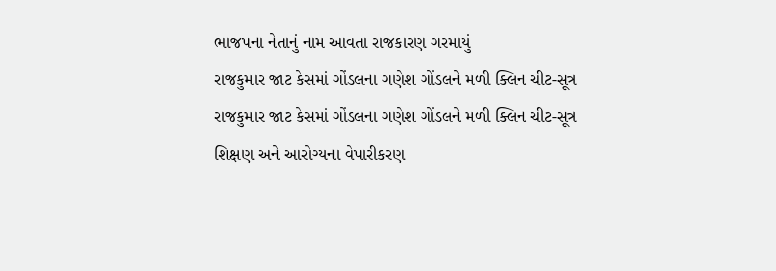ભાજપના નેતાનું નામ આવતા રાજકારણ ગરમાયું
રાજકુમાર જાટ કેસમાં ગોંડલના ગણેશ ગોંડલને મળી ક્લિન ચીટ-સૂત્ર
રાજકુમાર જાટ કેસમાં ગોંડલના ગણેશ ગોંડલને મળી ક્લિન ચીટ-સૂત્ર
શિક્ષણ અને આરોગ્યના વેપારીકરણ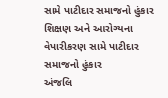સામે પાટીદાર સમાજનો હુંકાર
શિક્ષણ અને આરોગ્યના વેપારીકરણ સામે પાટીદાર સમાજનો હુંકાર
અંજલિ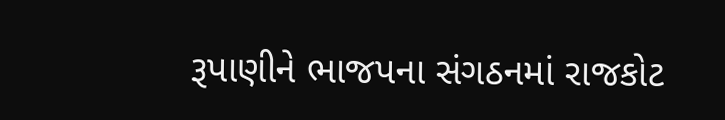રૂપાણીને ભાજપના સંગઠનમાં રાજકોટ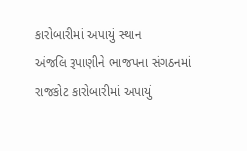કારોબારીમાં અપાયું સ્થાન
અંજલિ રૂપાણીને ભાજપના સંગઠનમાં રાજકોટ કારોબારીમાં અપાયું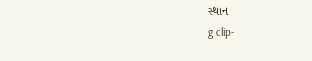સ્થાન
g clip-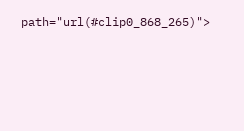path="url(#clip0_868_265)">